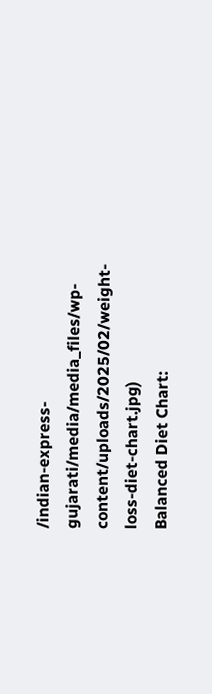/indian-express-gujarati/media/media_files/wp-content/uploads/2025/02/weight-loss-diet-chart.jpg)
Balanced Diet Chart: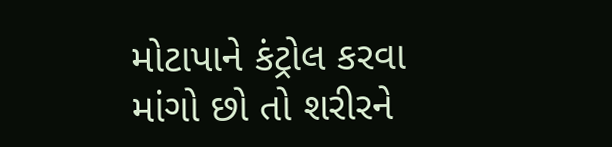મોટાપાને કંટ્રોલ કરવા માંગો છો તો શરીરને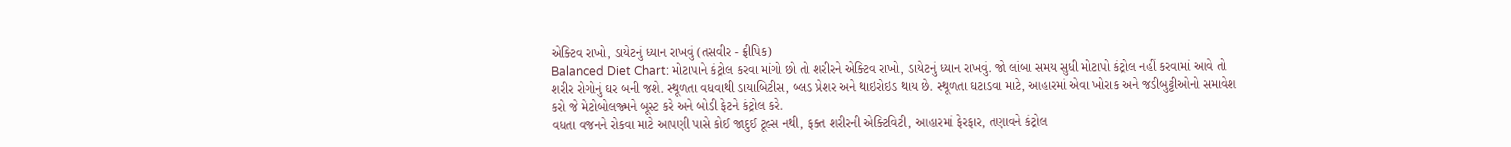એક્ટિવ રાખો, ડાયેટનું ધ્યાન રાખવું (તસવીર - ફ્રીપિક)
Balanced Diet Chart: મોટાપાને કંટ્રોલ કરવા માંગો છો તો શરીરને એક્ટિવ રાખો, ડાયેટનું ધ્યાન રાખવું. જો લાંબા સમય સુધી મોટાપો કંટ્રોલ નહીં કરવામાં આવે તો શરીર રોગોનું ઘર બની જશે. સ્થૂળતા વધવાથી ડાયાબિટીસ, બ્લડ પ્રેશર અને થાઇરોઇડ થાય છે. સ્થૂળતા ઘટાડવા માટે, આહારમાં એવા ખોરાક અને જડીબુટ્ટીઓનો સમાવેશ કરો જે મેટોબોલજ્મને બૂસ્ટ કરે અને બોડી ફેટને કંટ્રોલ કરે.
વધતા વજનને રોકવા માટે આપણી પાસે કોઈ જાદુઈ ટૂલ્સ નથી, ફક્ત શરીરની એક્ટિવિટી, આહારમાં ફેરફાર, તણાવને કંટ્રોલ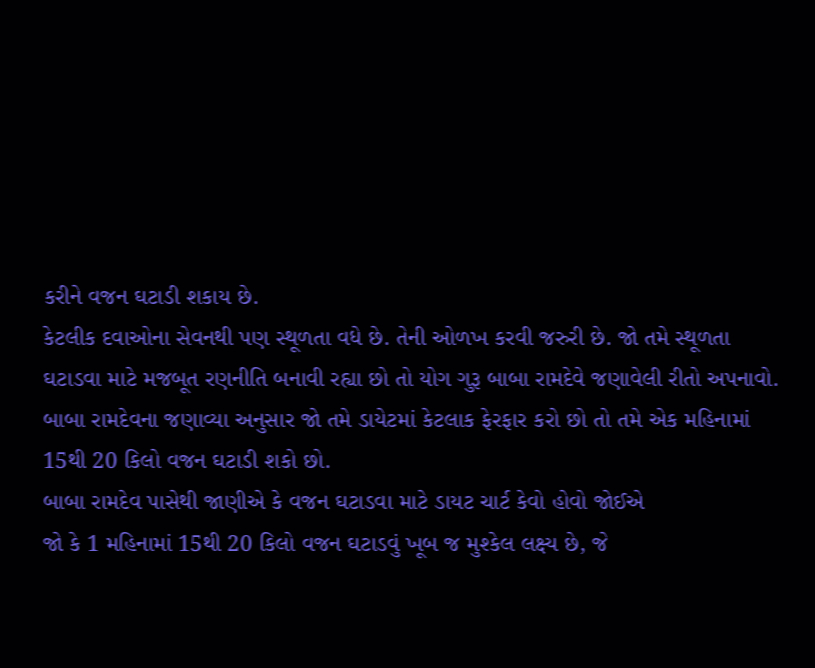કરીને વજન ઘટાડી શકાય છે.
કેટલીક દવાઓના સેવનથી પણ સ્થૂળતા વધે છે. તેની ઓળખ કરવી જરુરી છે. જો તમે સ્થૂળતા ઘટાડવા માટે મજબૂત રણનીતિ બનાવી રહ્યા છો તો યોગ ગુરૂ બાબા રામદેવે જણાવેલી રીતો અપનાવો. બાબા રામદેવના જણાવ્યા અનુસાર જો તમે ડાયેટમાં કેટલાક ફેરફાર કરો છો તો તમે એક મહિનામાં 15થી 20 કિલો વજન ઘટાડી શકો છો.
બાબા રામદેવ પાસેથી જાણીએ કે વજન ઘટાડવા માટે ડાયટ ચાર્ટ કેવો હોવો જોઈએ
જો કે 1 મહિનામાં 15થી 20 કિલો વજન ઘટાડવું ખૂબ જ મુશ્કેલ લક્ષ્ય છે, જે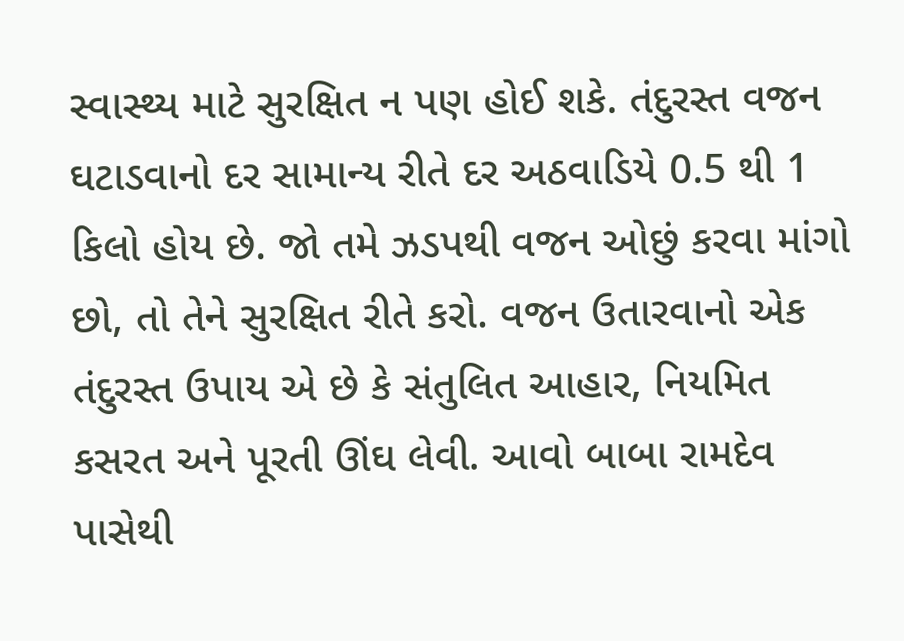સ્વાસ્થ્ય માટે સુરક્ષિત ન પણ હોઈ શકે. તંદુરસ્ત વજન ઘટાડવાનો દર સામાન્ય રીતે દર અઠવાડિયે 0.5 થી 1 કિલો હોય છે. જો તમે ઝડપથી વજન ઓછું કરવા માંગો છો, તો તેને સુરક્ષિત રીતે કરો. વજન ઉતારવાનો એક તંદુરસ્ત ઉપાય એ છે કે સંતુલિત આહાર, નિયમિત કસરત અને પૂરતી ઊંઘ લેવી. આવો બાબા રામદેવ પાસેથી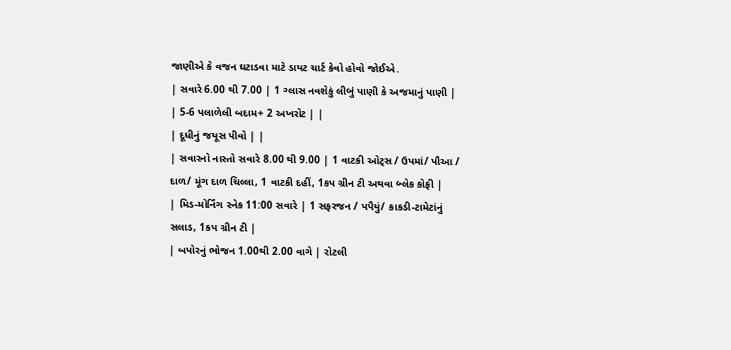જાણીએ કે વજન ઘટાડવા માટે ડાયટ ચાર્ટ કેવો હોવો જોઈએ.
| સવારે 6.00 થી 7.00 | 1 ગ્લાસ નવશેકું લીબું પાણી કે અજમાનું પાણી |
| 5-6 પલાળેલી બદામ+ 2 અખરોટ | |
| દૂધીનું જયૂસ પીવો | |
| સવારનો નાસ્તો સવારે 8.00 થી 9.00 | 1 વાટકી ઓટ્સ / ઉપમાં/ પૌઆ / દાળ/ મૂંગ દાળ ચિલ્લા, 1 વાટકી દહીં, 1કપ ગ્રીન ટી અથવા બ્લેક કોફી |
| મિડ-મોર્નિંગ સ્નેક 11:00 સવારે | 1 સફરજન / પપૈયું/ કાકડી-ટામેટાંનું સલાડ, 1કપ ગ્રીન ટી |
| બપોરનું ભોજન 1.00થી 2.00 વાગે | રોટલી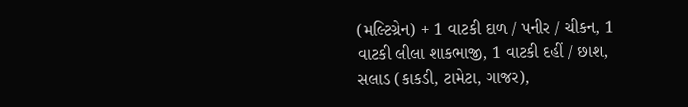(મલ્ટિગ્રેન) + 1 વાટકી દાળ / પનીર / ચીકન, 1 વાટકી લીલા શાકભાજી, 1 વાટકી દહીં / છાશ, સલાડ (કાકડી, ટામેટા, ગાજર),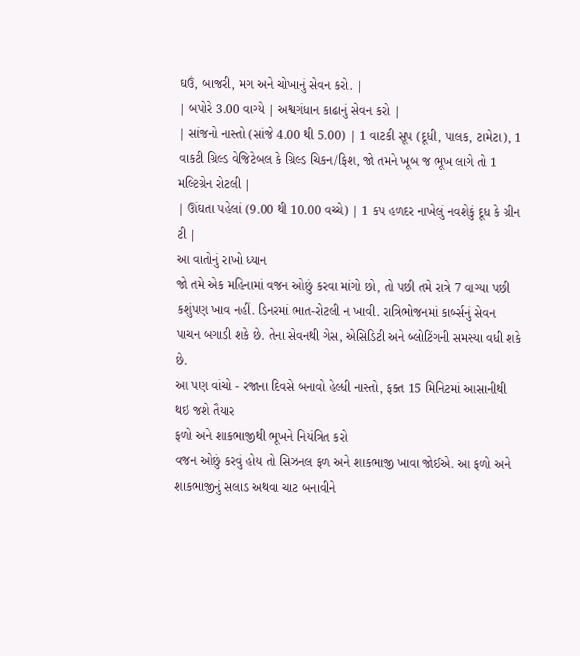ઘઉં, બાજરી, મગ અને ચોખાનું સેવન કરો. |
| બપોરે 3.00 વાગ્યે | અશ્વગંધાન કાઢાનું સેવન કરો |
| સાંજનો નાસ્તો (સાંજે 4.00 થી 5.00) | 1 વાટકી સૂપ (દૂધી, પાલક, ટામેટા), 1 વાકટી ગ્રિલ્ડ વેજિટેબલ કે ગ્રિલ્ડ ચિકન/ફિશ, જો તમને ખૂબ જ ભૂખ લાગે તો 1 મલ્ટિગ્રેન રોટલી |
| ઊંઘતા પહેલાં (9.00 થી 10.00 વચ્ચે) | 1 કપ હળદર નાખેલું નવશેકું દૂધ કે ગ્રીન ટી |
આ વાતોનું રાખો ધ્યાન
જો તમે એક મહિનામાં વજન ઓછું કરવા માંગો છો, તો પછી તમે રાત્રે 7 વાગ્યા પછી કશુંપણ ખાવ નહીં. ડિનરમાં ભાત-રોટલી ન ખાવી. રાત્રિભોજનમાં કાર્બ્સનું સેવન પાચન બગાડી શકે છે. તેના સેવનથી ગેસ, એસિડિટી અને બ્લોટિંગની સમસ્યા વધી શકે છે.
આ પણ વાંચો - રજાના દિવસે બનાવો હેલ્ધી નાસ્તો, ફક્ત 15 મિનિટમાં આસાનીથી થઇ જશે તૈયાર
ફળો અને શાકભાજીથી ભૂખને નિયંત્રિત કરો
વજન ઓછું કરવું હોય તો સિઝનલ ફળ અને શાકભાજી ખાવા જોઈએ. આ ફળો અને શાકભાજીનું સલાડ અથવા ચાટ બનાવીને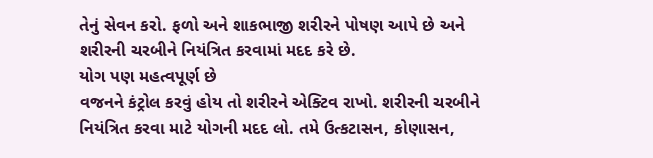તેનું સેવન કરો. ફળો અને શાકભાજી શરીરને પોષણ આપે છે અને શરીરની ચરબીને નિયંત્રિત કરવામાં મદદ કરે છે.
યોગ પણ મહત્વપૂર્ણ છે
વજનને કંટ્રોલ કરવું હોય તો શરીરને એક્ટિવ રાખો. શરીરની ચરબીને નિયંત્રિત કરવા માટે યોગની મદદ લો. તમે ઉત્કટાસન, કોણાસન,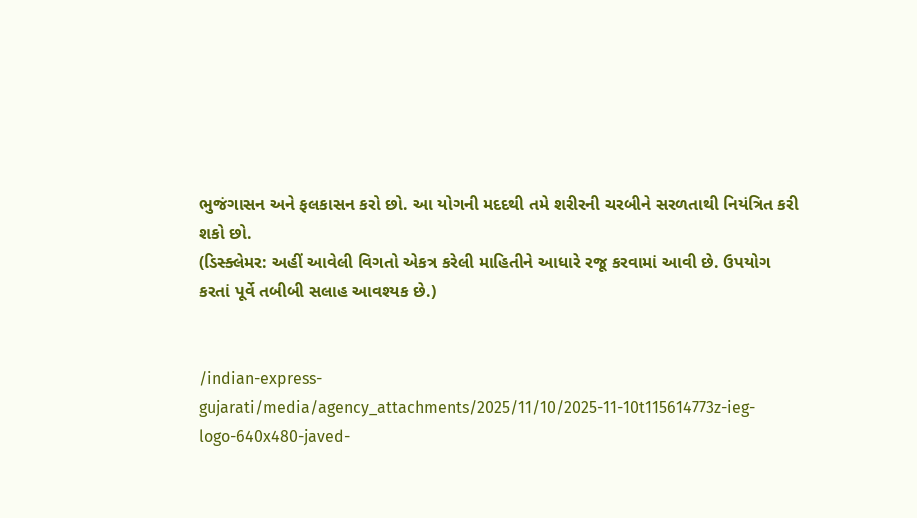ભુજંગાસન અને ફલકાસન કરો છો. આ યોગની મદદથી તમે શરીરની ચરબીને સરળતાથી નિયંત્રિત કરી શકો છો.
(ડિસ્ક્લેમર: અહીં આવેલી વિગતો એકત્ર કરેલી માહિતીને આધારે રજૂ કરવામાં આવી છે. ઉપયોગ કરતાં પૂર્વે તબીબી સલાહ આવશ્યક છે.)


/indian-express-gujarati/media/agency_attachments/2025/11/10/2025-11-10t115614773z-ieg-logo-640x480-javed-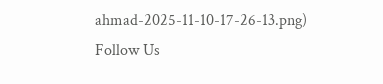ahmad-2025-11-10-17-26-13.png)
Follow Us